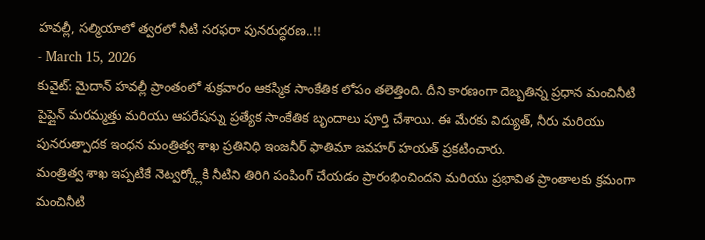హవల్లీ, సల్మియాలో త్వరలో నీటి సరఫరా పునరుద్ధరణ..!!
- March 15, 2026
కువైట్: మైదాన్ హవల్లీ ప్రాంతంలో శుక్రవారం ఆకస్మిక సాంకేతిక లోపం తలెత్తింది. దీని కారణంగా దెబ్బతిన్న ప్రధాన మంచినీటి పైప్లైన్ మరమ్మత్తు మరియు ఆపరేషన్ను ప్రత్యేక సాంకేతిక బృందాలు పూర్తి చేశాయి. ఈ మేరకు విద్యుత్, నీరు మరియు పునరుత్పాదక ఇంధన మంత్రిత్వ శాఖ ప్రతినిధి ఇంజనీర్ ఫాతిమా జవహర్ హయత్ ప్రకటించారు.
మంత్రిత్వ శాఖ ఇప్పటికే నెట్వర్క్లోకి నీటిని తిరిగి పంపింగ్ చేయడం ప్రారంభించిందని మరియు ప్రభావిత ప్రాంతాలకు క్రమంగా మంచినీటి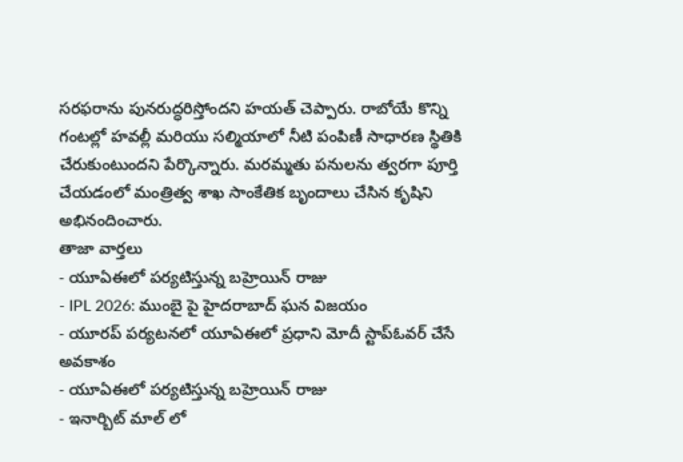సరఫరాను పునరుద్ధరిస్తోందని హయత్ చెప్పారు. రాబోయే కొన్ని గంటల్లో హవల్లీ మరియు సల్మియాలో నీటి పంపిణీ సాధారణ స్థితికి చేరుకుంటుందని పేర్కొన్నారు. మరమ్మతు పనులను త్వరగా పూర్తి చేయడంలో మంత్రిత్వ శాఖ సాంకేతిక బృందాలు చేసిన కృషిని అభినందించారు.
తాజా వార్తలు
- యూఏఈలో పర్యటిస్తున్న బహ్రెయిన్ రాజు
- IPL 2026: ముంబై పై హైదరాబాద్ ఘన విజయం
- యూరప్ పర్యటనలో యూఏఈలో ప్రధాని మోదీ స్టాప్ఓవర్ చేసే అవకాశం
- యూఏఈలో పర్యటిస్తున్న బహ్రెయిన్ రాజు
- ఇనార్బిట్ మాల్ లో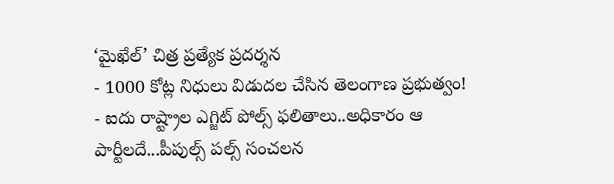‘మైఖేల్’ చిత్ర ప్రత్యేక ప్రదర్శన
- 1000 కోట్ల నిధులు విడుదల చేసిన తెలంగాణ ప్రభుత్వం!
- ఐదు రాష్ట్రాల ఎగ్జిట్ పోల్స్ ఫలితాలు..అధికారం ఆ పార్టీలదే...పీపుల్స్ పల్స్ సంచలన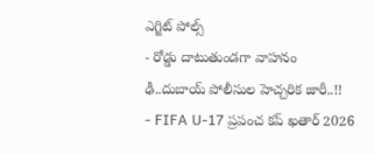ఎగ్జిట్ పోల్స్
- రోడ్డు దాటుతుండగా వాహనం ఢీ..దుబాయ్ పోలీసుల హెచ్చరిక జారీ..!!
- FIFA U-17 ప్రపంచ కప్ ఖతార్ 2026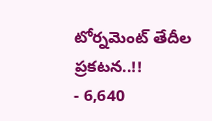టోర్నమెంట్ తేదీల ప్రకటన..!!
- 6,640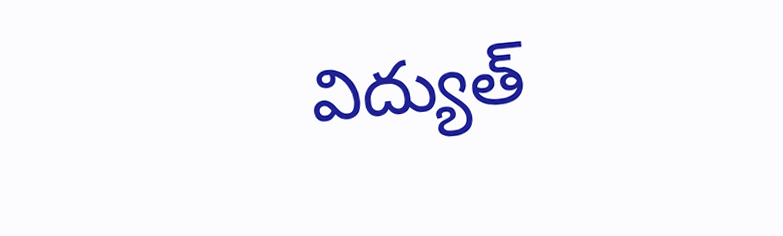విద్యుత్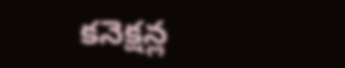కనెక్షన్ల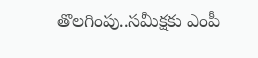తొలగింపు..సమీక్షకు ఎంపీ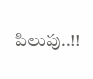పిలుపు..!!